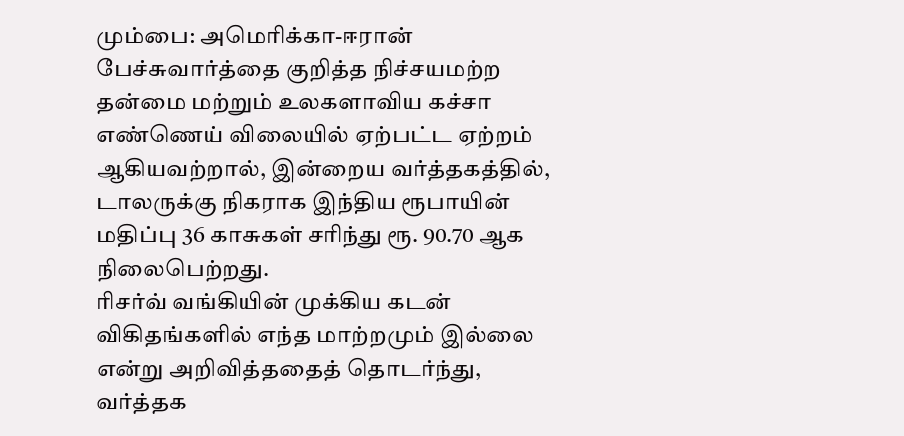மும்பை: அமெரிக்கா-ஈரான் பேச்சுவார்த்தை குறித்த நிச்சயமற்ற தன்மை மற்றும் உலகளாவிய கச்சா எண்ணெய் விலையில் ஏற்பட்ட ஏற்றம் ஆகியவற்றால், இன்றைய வர்த்தகத்தில், டாலருக்கு நிகராக இந்திய ரூபாயின் மதிப்பு 36 காசுகள் சரிந்து ரூ. 90.70 ஆக நிலைபெற்றது.
ரிசர்வ் வங்கியின் முக்கிய கடன் விகிதங்களில் எந்த மாற்றமும் இல்லை என்று அறிவித்ததைத் தொடர்ந்து, வர்த்தக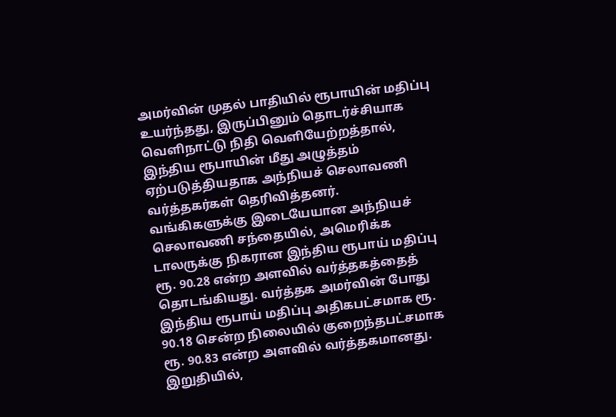அமர்வின் முதல் பாதியில் ரூபாயின் மதிப்பு உயர்ந்தது, இருப்பினும் தொடர்ச்சியாக வெளிநாட்டு நிதி வெளியேற்றத்தால், இந்திய ரூபாயின் மீது அழுத்தம் ஏற்படுத்தியதாக அந்நியச் செலாவணி வர்த்தகர்கள் தெரிவித்தனர்.
வங்கிகளுக்கு இடையேயான அந்நியச் செலாவணி சந்தையில், அமெரிக்க டாலருக்கு நிகரான இந்திய ரூபாய் மதிப்பு ரூ. 90.28 என்ற அளவில் வர்த்தகத்தைத் தொடங்கியது. வர்த்தக அமர்வின் போது இந்திய ரூபாய் மதிப்பு அதிகபட்சமாக ரூ. 90.18 சென்ற நிலையில் குறைந்தபட்சமாக ரூ. 90.83 என்ற அளவில் வர்த்தகமானது. இறுதியில்,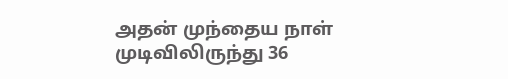அதன் முந்தைய நாள் முடிவிலிருந்து 36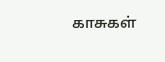காசுகள்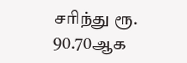சரிந்து ரூ. 90.70ஆக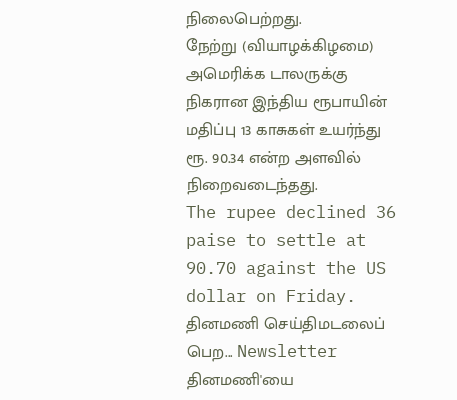நிலைபெற்றது.
நேற்று (வியாழக்கிழமை) அமெரிக்க டாலருக்கு நிகரான இந்திய ரூபாயின் மதிப்பு 13 காசுகள் உயர்ந்து ரூ. 90.34 என்ற அளவில் நிறைவடைந்தது.
The rupee declined 36 paise to settle at 90.70 against the US dollar on Friday.
தினமணி செய்திமடலைப் பெற... Newsletter
தினமணி'யை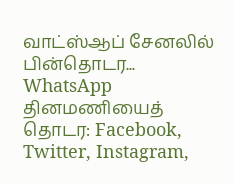வாட்ஸ்ஆப் சேனலில் பின்தொடர... WhatsApp
தினமணியைத் தொடர: Facebook, Twitter, Instagram,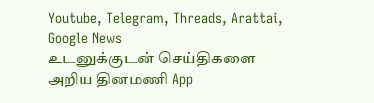Youtube, Telegram, Threads, Arattai, Google News
உடனுக்குடன் செய்திகளை அறிய தினமணி App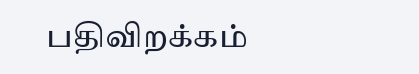பதிவிறக்கம்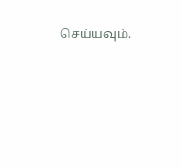செய்யவும்.